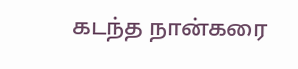கடந்த நான்கரை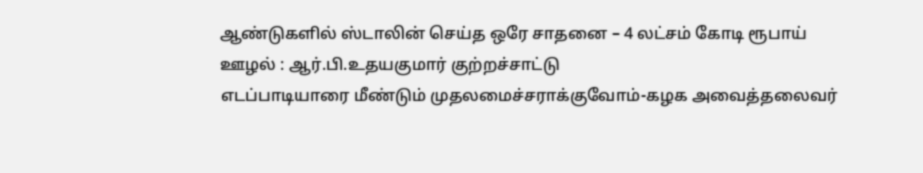ஆண்டுகளில் ஸ்டாலின் செய்த ஒரே சாதனை – 4 லட்சம் கோடி ரூபாய் ஊழல் : ஆர்.பி.உதயகுமார் குற்றச்சாட்டு
எடப்பாடியாரை மீண்டும் முதலமைச்சராக்குவோம்-கழக அவைத்தலைவர்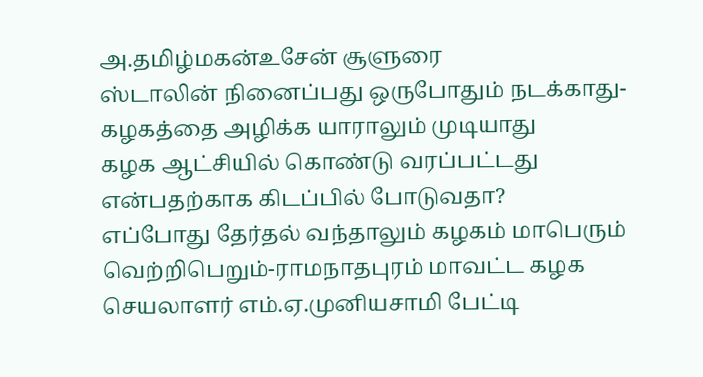அ.தமிழ்மகன்உசேன் சூளுரை
ஸ்டாலின் நினைப்பது ஒருபோதும் நடக்காது-கழகத்தை அழிக்க யாராலும் முடியாது
கழக ஆட்சியில் கொண்டு வரப்பட்டது என்பதற்காக கிடப்பில் போடுவதா?
எப்போது தேர்தல் வந்தாலும் கழகம் மாபெரும் வெற்றிபெறும்-ராமநாதபுரம் மாவட்ட கழக செயலாளர் எம்.ஏ.முனியசாமி பேட்டி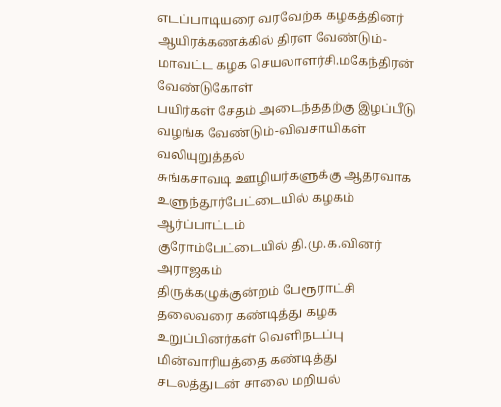எடப்பாடியரை வரவேற்க கழகத்தினர் ஆயிரக்கணக்கில் திரள வேண்டும்-மாவட்ட கழக செயலாளர்சி.மகேந்திரன் வேண்டுகோள்
பயிர்கள் சேதம் அடைந்ததற்கு இழப்பீடு வழங்க வேண்டும்-விவசாயிகள் வலியுறுத்தல்
சுங்கசாவடி ஊழியர்களுக்கு ஆதரவாக உளுந்தூர்பேட்டையில் கழகம் ஆர்ப்பாட்டம்
குரோம்பேட்டையில் தி.மு.க.வினர் அராஜகம்
திருக்கழுக்குன்றம் பேரூராட்சி தலைவரை கண்டித்து கழக உறுப்பினர்கள் வெளிநடப்பு
மின்வாரியத்தை கண்டித்து சடலத்துடன் சாலை மறியல்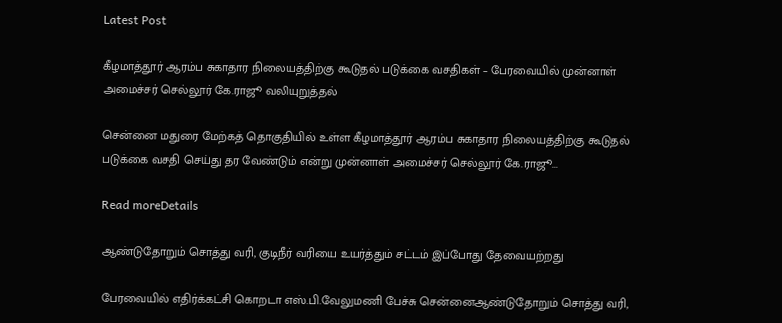Latest Post

கீழமாத்தூர் ஆரம்ப சுகாதார நிலையத்திற்கு கூடுதல் படுக்கை வசதிகள் – பேரவையில் முன்னாள் அமைச்சர் செல்லூர் கே.ராஜூ வலியுறுத்தல்

சென்னை மதுரை மேற்கத் தொகுதியில் உள்ள கீழமாத்தூர் ஆரம்ப சுகாதார நிலையத்திற்கு கூடுதல் படுக்கை வசதி செய்து தர வேண்டும் என்று முன்னாள் அமைச்சர் செல்லூர் கே.ராஜூ...

Read moreDetails

ஆண்டுதோறும் சொத்து வரி, குடிநீர் வரியை உயர்த்தும் சட்டம் இப்போது தேவையற்றது

பேரவையில் எதிர்க்கட்சி கொறடா எஸ்.பி.வேலுமணி பேச்சு சென்னைஆண்டுதோறும் சொத்து வரி,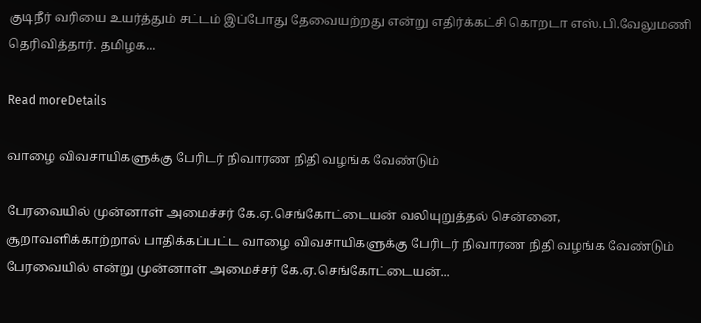குடிநீர் வரியை உயர்த்தும் சட்டம் இப்போது தேவையற்றது என்று எதிர்க்கட்சி கொறடா எஸ்.பி.வேலுமணி தெரிவித்தார். தமிழக...

Read moreDetails

வாழை விவசாயிகளுக்கு பேரிடர் நிவாரண நிதி வழங்க வேண்டும்

பேரவையில் முன்னாள் அமைச்சர் கே.ஏ.செங்கோட்டையன் வலியுறுத்தல் சென்னை, சூறாவளிக்காற்றால் பாதிக்கப்பட்ட வாழை விவசாயிகளுக்கு பேரிடர் நிவாரண நிதி வழங்க வேண்டும் பேரவையில் என்று முன்னாள் அமைச்சர் கே.ஏ.செங்கோட்டையன்...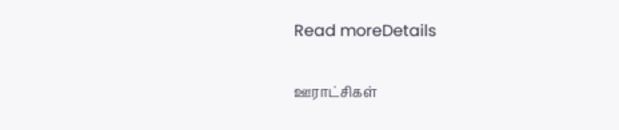Read moreDetails

ஊராட்சிகள்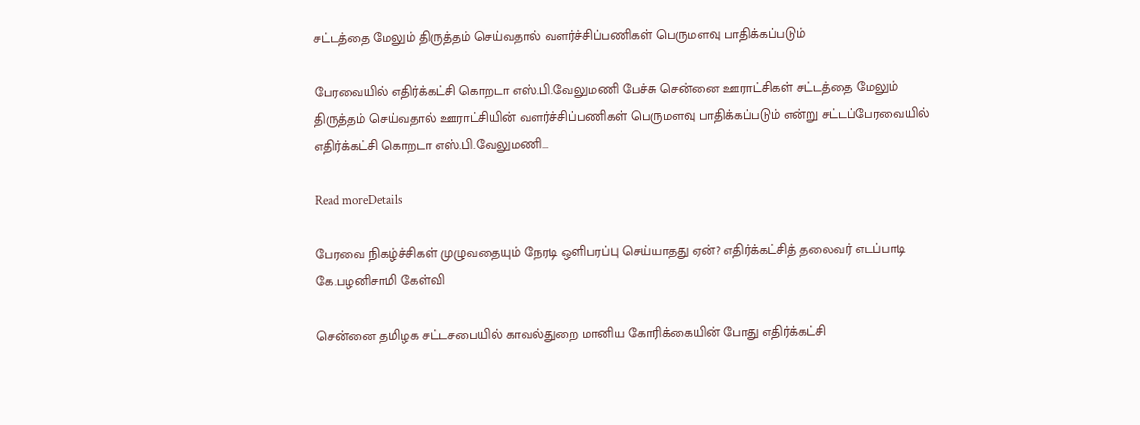சட்டத்தை மேலும் திருத்தம் செய்வதால் வளர்ச்சிப்பணிகள் பெருமளவு பாதிக்கப்படும்

பேரவையில் எதிர்க்கட்சி கொறடா எஸ்.பி.வேலுமணி பேச்சு சென்னை ஊராட்சிகள் சட்டத்தை மேலும் திருத்தம் செய்வதால் ஊராட்சியின் வளர்ச்சிப்பணிகள் பெருமளவு பாதிக்கப்படும் என்று சட்டப்பேரவையில் எதிர்க்கட்சி கொறடா எஸ்.பி.வேலுமணி...

Read moreDetails

பேரவை நிகழ்ச்சிகள் முழுவதையும் நேரடி ஒளிபரப்பு செய்யாதது ஏன்? எதிர்க்கட்சித் தலைவர் எடப்பாடி கே.பழனிசாமி கேள்வி

சென்னை தமிழக சட்டசபையில் காவல்துறை மானிய கோரிக்கையின் போது எதிர்க்கட்சி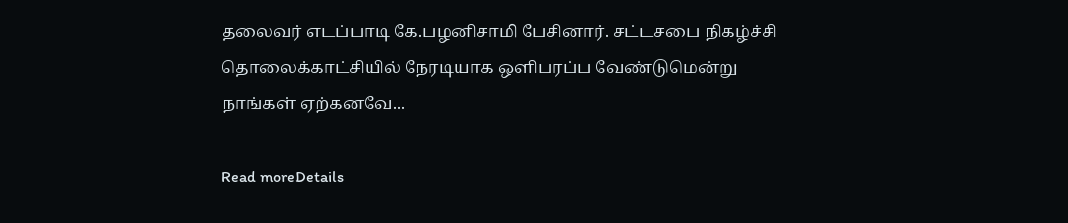தலைவர் எடப்பாடி கே.பழனிசாமி பேசினார். சட்டசபை நிகழ்ச்சி தொலைக்காட்சியில் நேரடியாக ஒளிபரப்ப வேண்டுமென்று நாங்கள் ஏற்கனவே...

Read moreDetails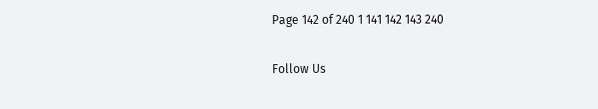Page 142 of 240 1 141 142 143 240

Follow Us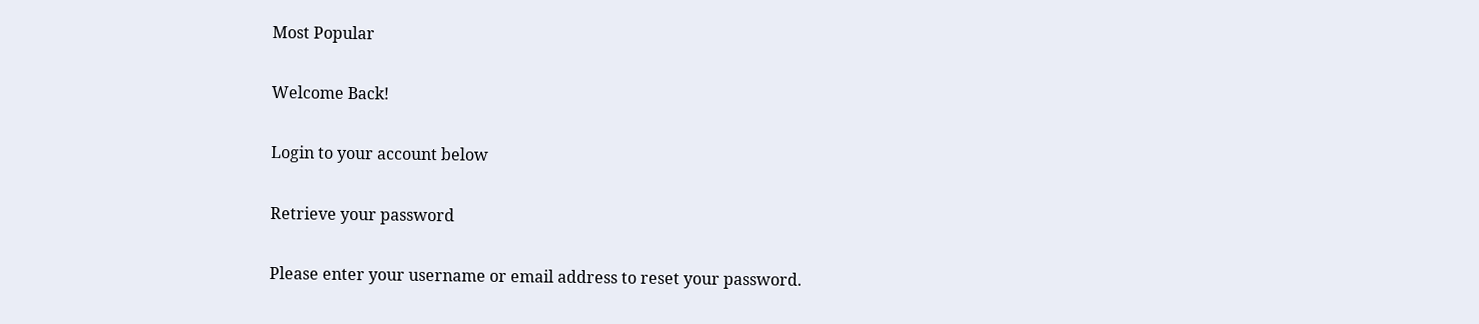Most Popular

Welcome Back!

Login to your account below

Retrieve your password

Please enter your username or email address to reset your password.